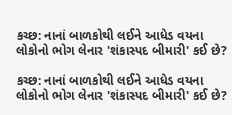કચ્છ: નાનાં બાળકોથી લઈને આધેડ વયના લોકોનો ભોગ લેનાર 'શંકાસ્પદ બીમારી' કઈ છે?

કચ્છ: નાનાં બાળકોથી લઈને આધેડ વયના લોકોનો ભોગ લેનાર 'શંકાસ્પદ બીમારી' કઈ છે?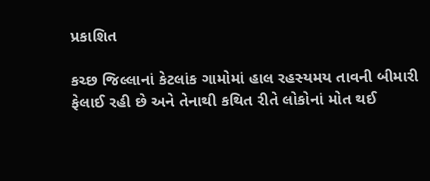પ્રકાશિત

કચ્છ જિલ્લાનાં કેટલાંક ગામોમાં હાલ રહસ્યમય તાવની બીમારી ફેલાઈ રહી છે અને તેનાથી કથિત રીતે લોકોનાં મોત થઈ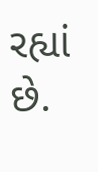રહ્યાં છે.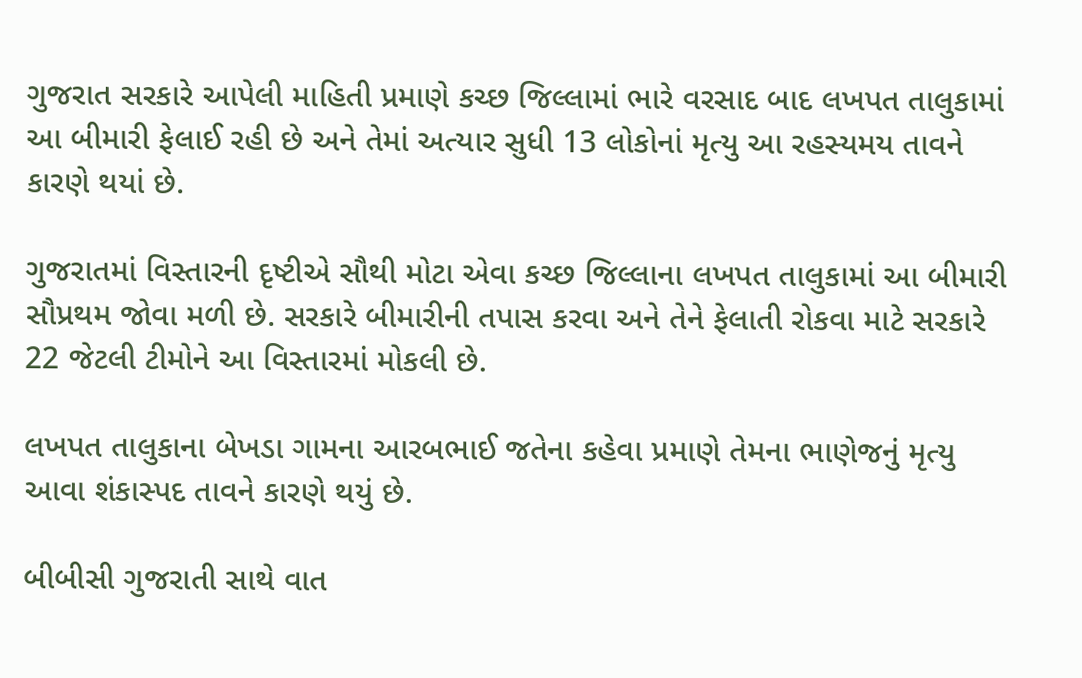ગુજરાત સરકારે આપેલી માહિતી પ્રમાણે કચ્છ જિલ્લામાં ભારે વરસાદ બાદ લખપત તાલુકામાં આ બીમારી ફેલાઈ રહી છે અને તેમાં અત્યાર સુધી 13 લોકોનાં મૃત્યુ આ રહસ્યમય તાવને કારણે થયાં છે.

ગુજરાતમાં વિસ્તારની દૃષ્ટીએ સૌથી મોટા એવા કચ્છ જિલ્લાના લખપત તાલુકામાં આ બીમારી સૌપ્રથમ જોવા મળી છે. સરકારે બીમારીની તપાસ કરવા અને તેને ફેલાતી રોકવા માટે સરકારે 22 જેટલી ટીમોને આ વિસ્તારમાં મોકલી છે.

લખપત તાલુકાના બેખડા ગામના આરબભાઈ જતેના કહેવા પ્રમાણે તેમના ભાણેજનું મૃત્યુ આવા શંકાસ્પદ તાવને કારણે થયું છે.

બીબીસી ગુજરાતી સાથે વાત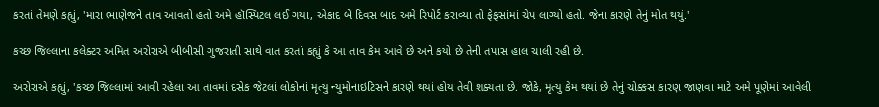કરતાં તેમણે કહ્યું, 'મારા ભાણેજને તાવ આવતો હતો અમે હૉસ્પિટલ લઈ ગયા, એકાદ બે દિવસ બાદ અમે રિપોર્ટ કરાવ્યા તો ફેફસાંમાં ચેપ લાગ્યો હતો. જેના કારણે તેનું મોત થયું.'

કચ્છ જિલ્લાના કલેક્ટર અમિત અરોરાએ બીબીસી ગુજરાતી સાથે વાત કરતાં કહ્યું કે આ તાવ કેમ આવે છે અને કયો છે તેની તપાસ હાલ ચાલી રહી છે.

અરોરાએ કહ્યું, 'કચ્છ જિલ્લામાં આવી રહેલા આ તાવમાં દસેક જેટલાં લોકોનાં મૃત્યુ ન્યુમોનાઇટિસને કારણે થયાં હોય તેવી શક્યતા છે. જોકે, મૃત્યુ કેમ થયાં છે તેનું ચોક્કસ કારણ જાણવા માટે અમે પૂણેમાં આવેલી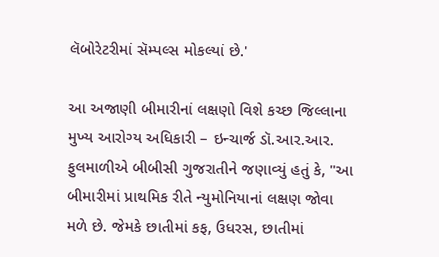લૅબોરેટરીમાં સૅમ્પલ્સ મોકલ્યાં છે.'

આ અજાણી બીમારીનાં લક્ષણો વિશે કચ્છ જિલ્લાના મુખ્ય આરોગ્ય અધિકારી – ઇન્ચાર્જ ડૉ.આર.આર. ફુલમાળીએ બીબીસી ગુજરાતીને જણાવ્યું હતું કે, "આ બીમારીમાં પ્રાથમિક રીતે ન્યુમોનિયાનાં લક્ષણ જોવા મળે છે. જેમકે છાતીમાં કફ, ઉધરસ, છાતીમાં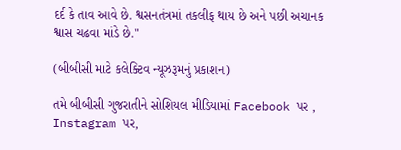દર્દ કે તાવ આવે છે. શ્વસનતંત્રમાં તકલીફ થાય છે અને પછી અચાનક શ્વાસ ચઢવા માંડે છે."

(બીબીસી માટે કલેક્ટિવ ન્યૂઝરૂમનું પ્રકાશન)

તમે બીબીસી ગુજરાતીને સોશિયલ મીડિયામાં Facebook પર , Instagram પર,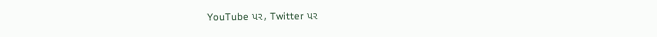YouTube પર, Twitter પર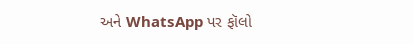અને WhatsApp પર ફૉલો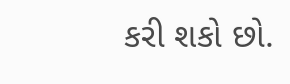કરી શકો છો.